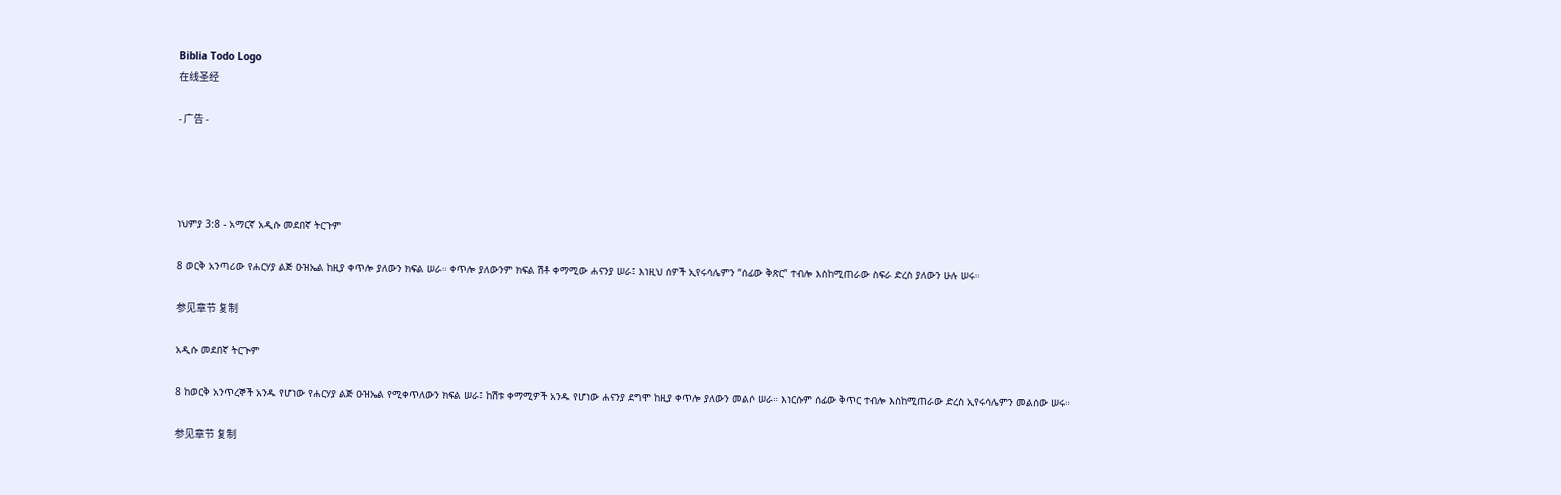Biblia Todo Logo
在线圣经

- 广告 -




ነህምያ 3:8 - አማርኛ አዲሱ መደበኛ ትርጉም

8 ወርቅ አንጣሪው የሐርሃያ ልጅ ዑዝኤል ከዚያ ቀጥሎ ያለውን ክፍል ሠራ። ቀጥሎ ያለውንም ክፍል ሽቶ ቀማሚው ሐናንያ ሠራ፤ እነዚህ ሰዎች ኢየሩሳሌምን “ሰፊው ቅጽር” ተብሎ እስከሚጠራው ስፍራ ድረስ ያለውን ሁሉ ሠሩ።

参见章节 复制

አዲሱ መደበኛ ትርጒም

8 ከወርቅ አንጥረኞች አንዱ የሆነው የሐርሃያ ልጅ ዑዝኤል የሚቀጥለውን ክፍል ሠራ፤ ከሽቱ ቀማሚዎች አንዱ የሆነው ሐናንያ ደግሞ ከዚያ ቀጥሎ ያለውን መልሶ ሠራ። እነርሱም ሰፊው ቅጥር ተብሎ እስከሚጠራው ድረስ ኢየሩሳሌምን መልሰው ሠሩ።

参见章节 复制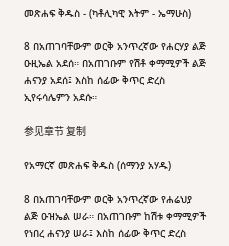መጽሐፍ ቅዱስ - (ካቶሊካዊ እትም - ኤማሁስ)

8 በአጠገባቸውም ወርቅ አንጥረኛው የሐርሃያ ልጅ ዑዚኤል አደሰ። በአጠገቡም የሽቶ ቀማሚዎች ልጅ ሐናንያ አደሰ፤ እስከ ሰፊው ቅጥር ድረስ ኢየሩሳሌምን አደሱ።

参见章节 复制

የአማርኛ መጽሐፍ ቅዱስ (ሰማንያ አሃዱ)

8 በአጠገባቸውም ወርቅ አንጥረኛው የሐሬህያ ልጅ ዑዝኤል ሠራ። በአጠገቡም ከሽቱ ቀማሚዎች የነበረ ሐናንያ ሠራ፤ እስከ ሰፊው ቅጥር ድረስ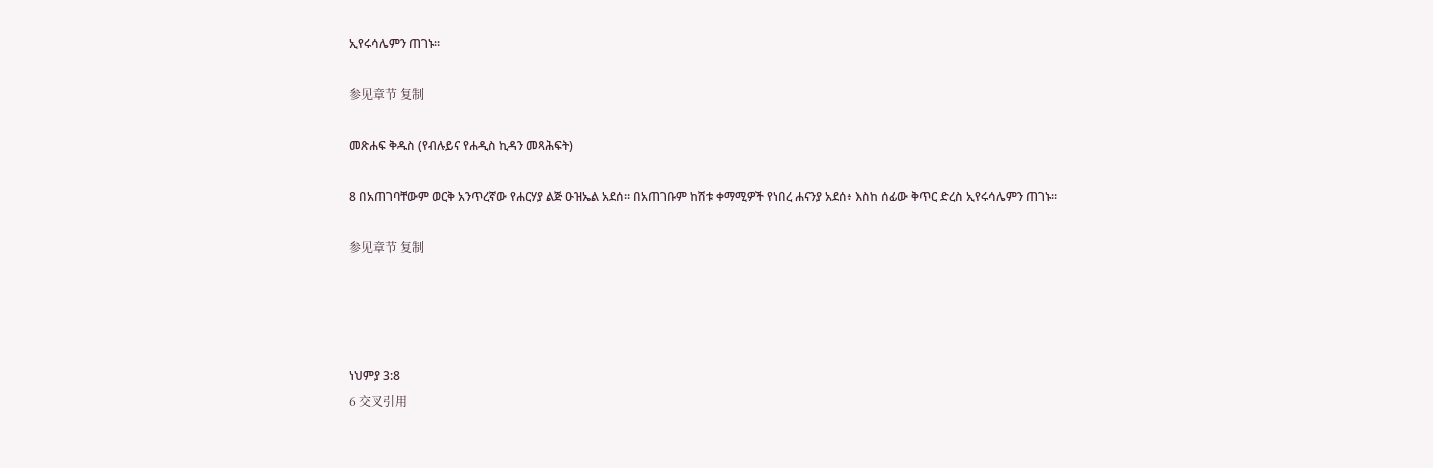ኢየሩሳሌምን ጠገኑ።

参见章节 复制

መጽሐፍ ቅዱስ (የብሉይና የሐዲስ ኪዳን መጻሕፍት)

8 በአጠገባቸውም ወርቅ አንጥረኛው የሐርሃያ ልጅ ዑዝኤል አደሰ። በአጠገቡም ከሽቱ ቀማሚዎች የነበረ ሐናንያ አደሰ፥ እስከ ሰፊው ቅጥር ድረስ ኢየሩሳሌምን ጠገኑ።

参见章节 复制




ነህምያ 3:8
6 交叉引用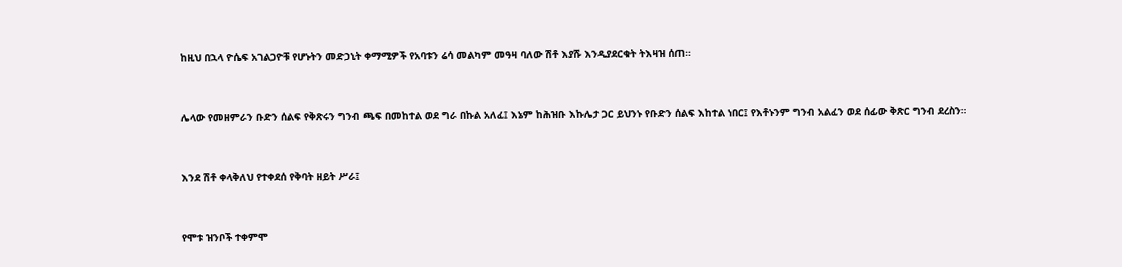ከዚህ በኋላ ዮሴፍ አገልጋዮቹ የሆኑትን መድኃኒት ቀማሚዎች የአባቱን ሬሳ መልካም መዓዛ ባለው ሽቶ እያሹ እንዲያደርቁት ትእዛዝ ሰጠ።


ሌላው የመዘምራን ቡድን ሰልፍ የቅጽሩን ግንብ ጫፍ በመከተል ወደ ግራ በኩል አለፈ፤ እኔም ከሕዝቡ እኩሌታ ጋር ይህንኑ የቡድን ሰልፍ እከተል ነበር፤ የእቶኑንም ግንብ አልፈን ወደ ሰፊው ቅጽር ግንብ ደረስን።


እንደ ሽቶ ቀላቅለህ የተቀደሰ የቅባት ዘይት ሥራ፤


የሞቱ ዝንቦች ተቀምሞ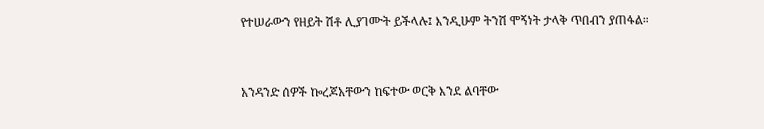የተሠራውን የዘይት ሽቶ ሊያገሙት ይችላሉ፤ እንዲሁም ትንሽ ሞኝነት ታላቅ ጥበብን ያጠፋል።


አንዳንድ ሰዎች ኰረጆአቸውን ከፍተው ወርቅ እንደ ልባቸው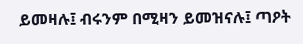ይመዛሉ፤ ብሩንም በሚዛን ይመዝናሉ፤ ጣዖት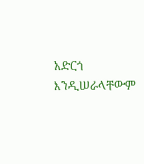አድርጎ እንዲሠራላቸውም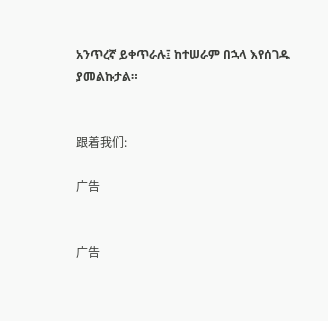አንጥረኛ ይቀጥራሉ፤ ከተሠራም በኋላ እየሰገዱ ያመልኩታል።


跟着我们:

广告


广告